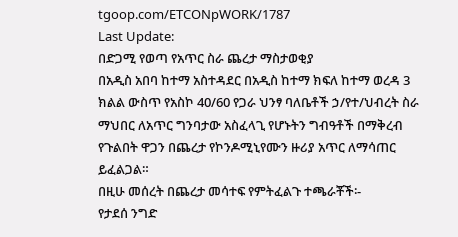tgoop.com/ETCONpWORK/1787
Last Update:
በድጋሚ የወጣ የአጥር ስራ ጨረታ ማስታወቂያ
በአዲስ አበባ ከተማ አስተዳደር በአዲስ ከተማ ክፍለ ከተማ ወረዳ 3 ክልል ውስጥ የአስኮ 40/60 የጋራ ህንፃ ባለቤቶች ኃ/የተ/ህብረት ስራ ማህበር ለአጥር ግንባታው አስፈላጊ የሆኑትን ግብዓቶች በማቅረብ የጉልበት ዋጋን በጨረታ የኮንዶሚኒየሙን ዙሪያ አጥር ለማሳጠር ይፈልጋል።
በዚሁ መሰረት በጨረታ መሳተፍ የምትፈልጉ ተጫራቾች፡-
የታደሰ ንግድ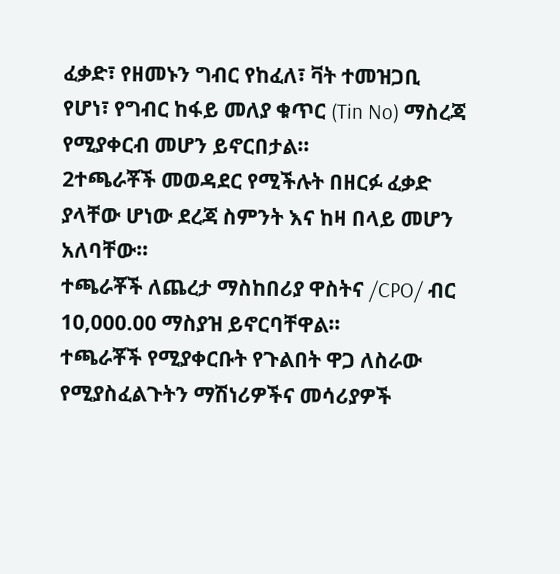ፈቃድ፣ የዘመኑን ግብር የከፈለ፣ ቫት ተመዝጋቢ የሆነ፣ የግብር ከፋይ መለያ ቁጥር (Tin No) ማስረጃ የሚያቀርብ መሆን ይኖርበታል።
2ተጫራቾች መወዳደር የሚችሉት በዘርፉ ፈቃድ ያላቸው ሆነው ደረጃ ስምንት እና ከዛ በላይ መሆን አለባቸው።
ተጫራቾች ለጨረታ ማስከበሪያ ዋስትና /CPO/ ብር 10,000.00 ማስያዝ ይኖርባቸዋል።
ተጫራቾች የሚያቀርቡት የጉልበት ዋጋ ለስራው የሚያስፈልጉትን ማሽነሪዎችና መሳሪያዎች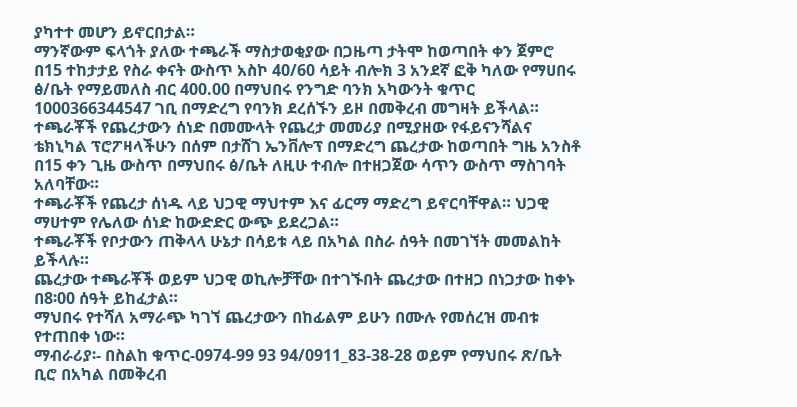ያካተተ መሆን ይኖርበታል።
ማንኛውም ፍላጎት ያለው ተጫራች ማስታወቂያው በጋዜጣ ታትሞ ከወጣበት ቀን ጀምሮ በ15 ተከታታይ የስራ ቀናት ውስጥ አስኮ 40/60 ሳይት ብሎክ 3 አንደኛ ፎቅ ካለው የማሀበሩ ፅ/ቤት የማይመለስ ብር 400.00 በማህበሩ የንግድ ባንክ አካውንት ቁጥር 1000366344547 ገቢ በማድረግ የባንክ ደረሰኙን ይዞ በመቅረብ መግዛት ይችላል።
ተጫራቾች የጨረታውን ሰነድ በመሙላት የጨረታ መመሪያ በሚያዘው የፋይናንሻልና ቴክኒካል ፕሮፖዛላችሁን በሰም በታሸገ ኤንቨሎፕ በማድረግ ጨረታው ከወጣበት ግዜ አንስቶ በ15 ቀን ጊዜ ውስጥ በማህበሩ ፅ/ቤት ለዚሁ ተብሎ በተዘጋጀው ሳጥን ውስጥ ማስገባት አለባቸው።
ተጫራቾች የጨረታ ሰነዱ ላይ ህጋዊ ማህተም እና ፊርማ ማድረግ ይኖርባቸዋል። ህጋዊ ማሀተም የሌለው ሰነድ ከውድድር ውጭ ይደረጋል።
ተጫራቾች የቦታውን ጠቅላላ ሁኔታ በሳይቱ ላይ በአካል በስራ ሰዓት በመገኘት መመልከት ይችላሉ።
ጨረታው ተጫራቾች ወይም ህጋዊ ወኪሎቻቸው በተገኙበት ጨረታው በተዘጋ በነጋታው ከቀኑ በ8፡00 ሰዓት ይከፈታል።
ማህበሩ የተሻለ አማራጭ ካገኘ ጨረታውን በከፊልም ይሁን በሙሉ የመሰረዝ መብቱ የተጠበቀ ነው።
ማብራሪያ፡- በስልከ ቁጥር-0974-99 93 94/0911_83-38-28 ወይም የማህበሩ ጽ/ቤት ቢሮ በአካል በመቅረብ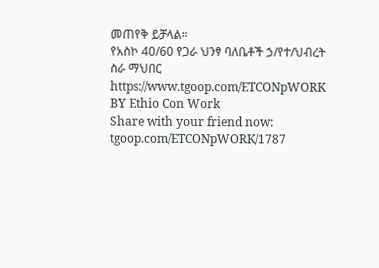መጠየቅ ይቻላል።
የአስኮ 40/60 የጋራ ህንፃ ባለቤቶች ኃ/የተ/ህብረት ስራ ማህበር
https://www.tgoop.com/ETCONpWORK
BY Ethio Con Work
Share with your friend now:
tgoop.com/ETCONpWORK/1787